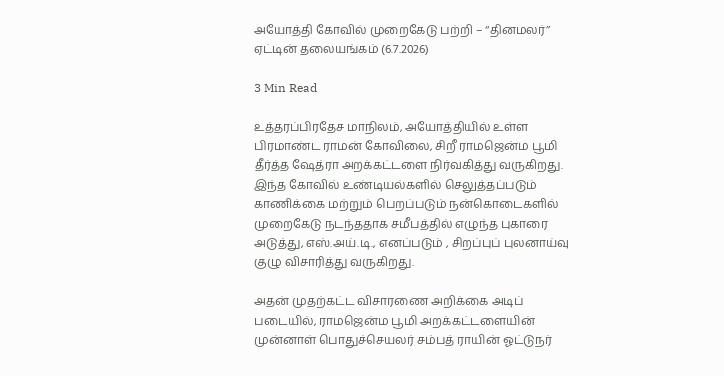அயோத்தி கோவில் முறைகேடு பற்றி – ‘‘தினமலர்’’ ஏட்டின் தலையங்கம் (6.7.2026)

3 Min Read

உத்தரப்பிரதேச மாநிலம், அயோத்தியில் உள்ள பிரமாண்ட ராமன் கோவிலை, சிறீ ராமஜென்ம பூமி தீர்த்த ஷேத்ரா அறக்கட்டளை நிர்வகித்து வருகிறது. இந்த கோவில் உண்டியல்களில் செலுத்தப்படும் காணிக்கை மற்றும் பெறப்படும் நன்கொடைகளில் முறைகேடு நடந்ததாக சமீபத்தில் எழுந்த புகாரை அடுத்து, எஸ்.அய்.டி., எனப்படும் , சிறப்புப் புலனாய்வு குழு விசாரித்து வருகிறது.

அதன் முதற்கட்ட விசாரணை அறிக்கை அடிப் படையில், ராமஜென்ம பூமி அறக்கட்டளையின் முன்னாள் பொதுச்செயலர் சம்பத் ராயின் ஓட்டுநர்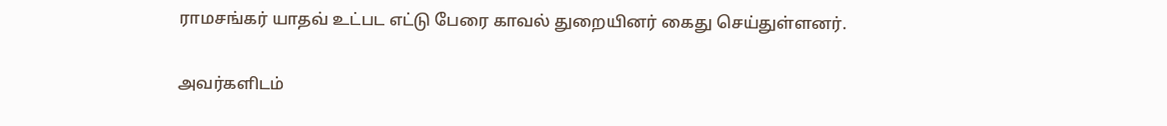ராமசங்கர் யாதவ் உட்பட எட்டு பேரை காவல் துறையினர் கைது செய்துள்ளனர்.

அவர்களிடம்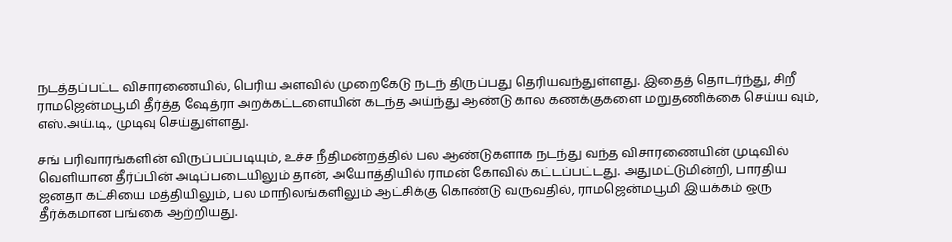நடத்தப்பட்ட விசாரணையில், பெரிய அளவில் முறைகேடு நடந் திருப்பது தெரியவந்துள்ளது. இதைத் தொடர்ந்து, சிறீ ராமஜென்மபூமி தீர்த்த ஷேத்ரா அறக்கட்டளையின் கடந்த அய்ந்து ஆண்டு கால கணக்குகளை மறுதணிக்கை செய்ய வும், எஸ்.அய்.டி., முடிவு செய்துள்ளது.

சங் பரிவாரங்களின் விருப்பப்படியும், உச்ச நீதிமன்றத்தில் பல ஆண்டுகளாக நடந்து வந்த விசாரணையின் முடிவில் வெளியான தீர்ப்பின் அடிப்படையிலும் தான், அயோத்தியில் ராமன் கோவில் கட்டப்பட்டது. அதுமட்டுமின்றி, பாரதிய ஜனதா கட்சியை மத்தியிலும், பல மாநிலங்களிலும் ஆட்சிக்கு கொண்டு வருவதில், ராமஜென்மபூமி இயக்கம் ஒரு தீர்க்கமான பங்கை ஆற்றியது.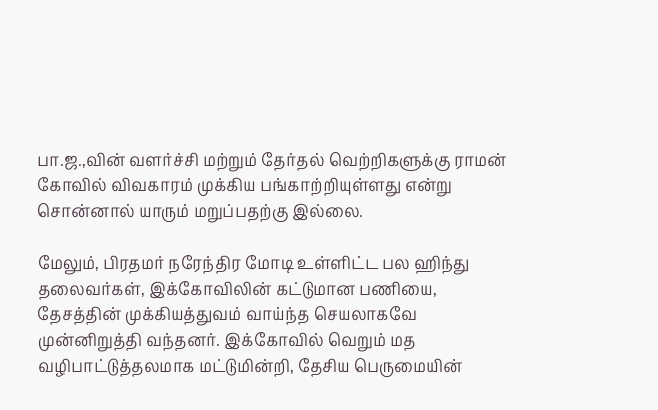பா.ஜ.,வின் வளர்ச்சி மற்றும் தேர்தல் வெற்றிகளுக்கு ராமன் கோவில் விவகாரம் முக்கிய பங்காற்றியுள்ளது என்று சொன்னால் யாரும் மறுப்பதற்கு இல்லை.

மேலும், பிரதமர் நரேந்திர மோடி உள்ளிட்ட பல ஹிந்து தலைவர்கள், இக்கோவிலின் கட்டுமான பணியை, தேசத்தின் முக்கியத்துவம் வாய்ந்த செயலாகவே முன்னிறுத்தி வந்தனர். இக்கோவில் வெறும் மத வழிபாட்டுத்தலமாக மட்டுமின்றி, தேசிய பெருமையின்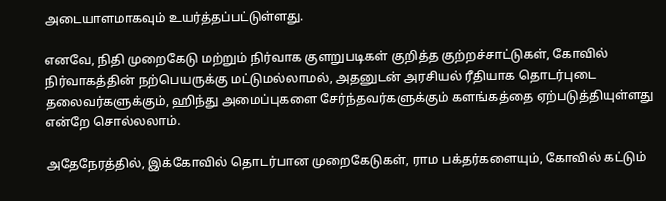அடையாளமாகவும் உயர்த்தப்பட்டுள்ளது.

எனவே, நிதி முறைகேடு மற்றும் நிர்வாக குளறுபடிகள் குறித்த குற்றச்சாட்டுகள், கோவில் நிர்வாகத்தின் நற்பெயருக்கு மட்டுமல்லாமல், அதனுடன் அரசியல் ரீதியாக தொடர்புடை தலைவர்களுக்கும், ஹிந்து அமைப்புகளை சேர்ந்தவர்களுக்கும் களங்கத்தை ஏற்படுத்தியுள்ளது என்றே சொல்லலாம்.

அதேநேரத்தில், இக்கோவில் தொடர்பான முறைகேடுகள், ராம பக்தர்களையும், கோவில் கட்டும்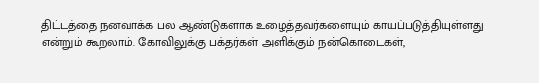திட்டத்தை நனவாக்க பல ஆண்டுகளாக உழைத்தவர்களையும் காயப்படுத்தியுள்ளது என்றும் கூறலாம். கோவிலுக்கு பக்தர்கள் அளிக்கும் நன்கொடைகள்,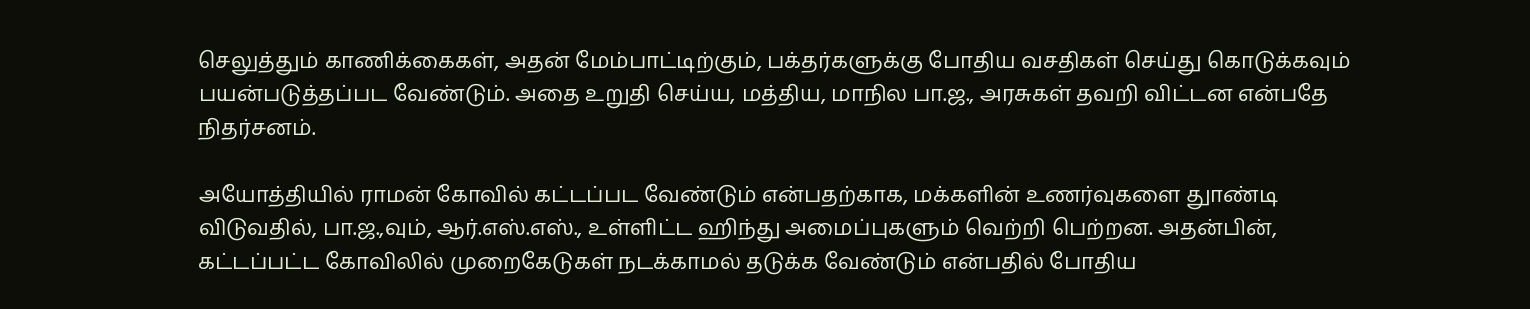செலுத்தும் காணிக்கைகள், அதன் மேம்பாட்டிற்கும், பக்தர்களுக்கு போதிய வசதிகள் செய்து கொடுக்கவும் பயன்படுத்தப்பட வேண்டும். அதை உறுதி செய்ய, மத்திய, மாநில பா.ஜ., அரசுகள் தவறி விட்டன என்பதே நிதர்சனம்.

அயோத்தியில் ராமன் கோவில் கட்டப்பட வேண்டும் என்பதற்காக, மக்களின் உணர்வுகளை துாண்டி விடுவதில், பா.ஜ.,வும், ஆர்.எஸ்.எஸ்., உள்ளிட்ட ஹிந்து அமைப்புகளும் வெற்றி பெற்றன. அதன்பின், கட்டப்பட்ட கோவிலில் முறைகேடுகள் நடக்காமல் தடுக்க வேண்டும் என்பதில் போதிய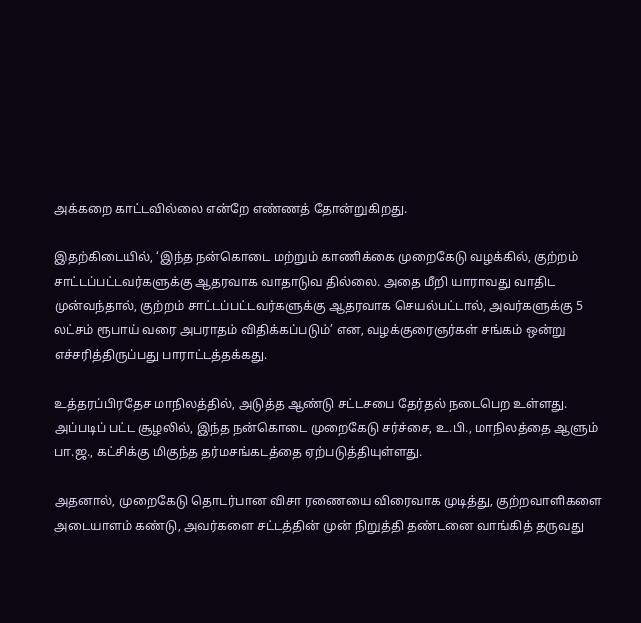அக்கறை காட்டவில்லை என்றே எண்ணத் தோன்றுகிறது.

இதற்கிடையில், ‘இந்த நன்கொடை மற்றும் காணிக்கை முறைகேடு வழக்கில், குற்றம் சாட்டப்பட்டவர்களுக்கு ஆதரவாக வாதாடுவ தில்லை. அதை மீறி யாராவது வாதிட முன்வந்தால், குற்றம் சாட்டப்பட்டவர்களுக்கு ஆதரவாக செயல்பட்டால், அவர்களுக்கு 5 லட்சம் ரூபாய் வரை அபராதம் விதிக்கப்படும்’ என, வழக்குரைஞர்கள் சங்கம் ஒன்று எச்சரித்திருப்பது பாராட்டத்தக்கது.

உத்தரப்பிரதேச மாநிலத்தில், அடுத்த ஆண்டு சட்டசபை தேர்தல் நடைபெற உள்ளது. அப்படிப் பட்ட சூழலில், இந்த நன்கொடை முறைகேடு சர்ச்சை, உ.பி., மாநிலத்தை ஆளும் பா.ஜ., கட்சிக்கு மிகுந்த தர்மசங்கடத்தை ஏற்படுத்தியுள்ளது.

அதனால், முறைகேடு தொடர்பான விசா ரணையை விரைவாக முடித்து, குற்றவாளிகளை அடையாளம் கண்டு, அவர்களை சட்டத்தின் முன் நிறுத்தி தண்டனை வாங்கித் தருவது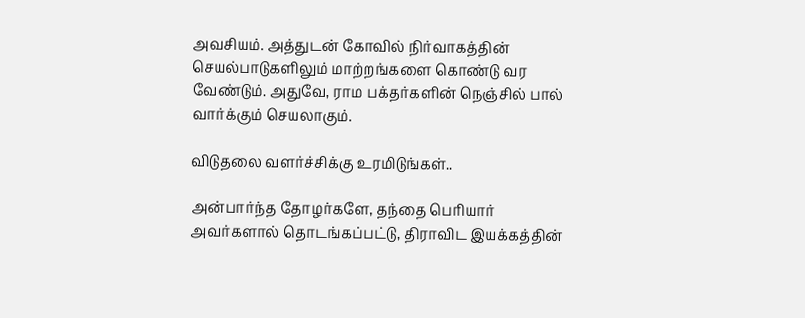அவசியம். அத்துடன் கோவில் நிர்வாகத்தின் செயல்பாடுகளிலும் மாற்றங்களை கொண்டு வர வேண்டும். அதுவே, ராம பக்தர்களின் நெஞ்சில் பால் வார்க்கும் செயலாகும்.

விடுதலை வளர்ச்சிக்கு உரமிடுங்கள்..

அன்பார்ந்த தோழர்களே, தந்தை பெரியார் அவர்களால் தொடங்கப்பட்டு, திராவிட இயக்கத்தின்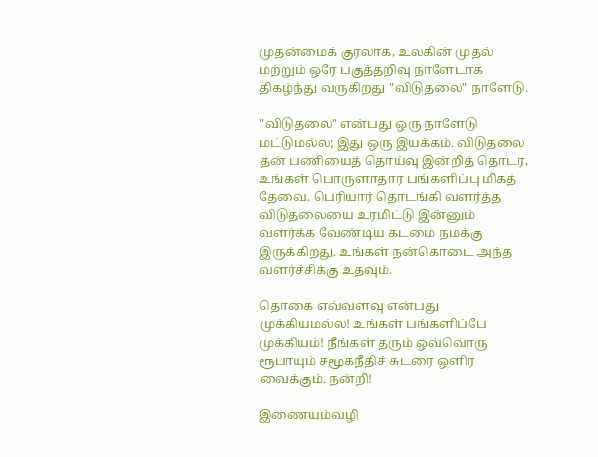முதன்மைக் குரலாக, உலகின் முதல் மற்றும் ஒரே பகுத்தறிவு நாளேடாக திகழ்ந்து வருகிறது "விடுதலை" நாளேடு.

"விடுதலை" என்பது ஒரு நாளேடு மட்டுமல்ல; இது ஒரு இயக்கம். விடுதலை தன் பணியைத் தொய்வு இன்றித் தொடர, உங்கள் பொருளாதார பங்களிப்பு மிகத் தேவை. பெரியார் தொடங்கி வளர்த்த விடுதலையை உரமிட்டு இன்னும் வளர்க்க வேண்டிய கடமை நமக்கு இருக்கிறது. உங்கள் நன்கொடை அந்த வளர்ச்சிக்கு உதவும்.

தொகை எவ்வளவு என்பது முக்கியமல்ல! உங்கள் பங்களிப்பே முக்கியம்! நீங்கள் தரும் ஒவ்வொரு ரூபாயும் சமூகநீதிச் சுடரை ஒளிர வைக்கும். நன்றி!

இணையம்வழி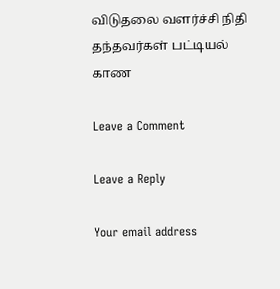விடுதலை வளர்ச்சி நிதி தந்தவர்கள் பட்டியல் காண

Leave a Comment

Leave a Reply

Your email address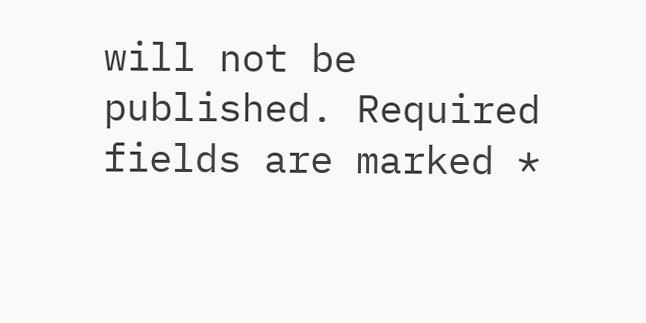will not be published. Required fields are marked *